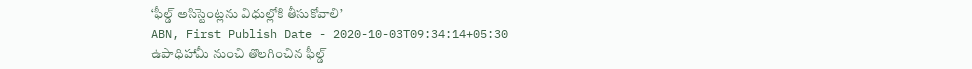‘ఫీల్డ్ అసిస్టెంట్లను విధుల్లోకి తీసుకోవాలి’
ABN, First Publish Date - 2020-10-03T09:34:14+05:30
ఉపాధిహామీ నుంచి తొలగించిన ఫీల్డ్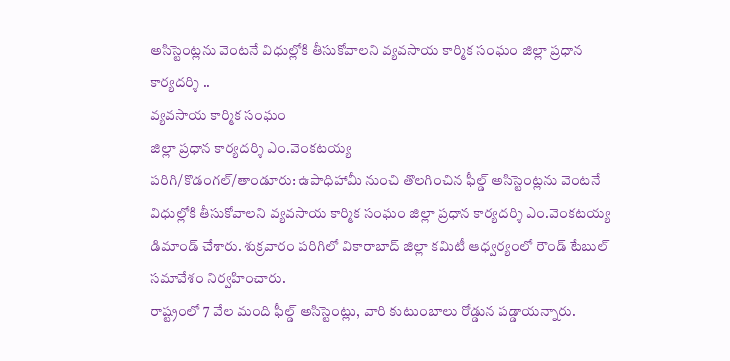అసిస్టెంట్లను వెంటనే విధుల్లోకి తీసుకోవాలని వ్యవసాయ కార్మిక సంఘం జిల్లా ప్రధాన కార్యదర్శి ..
వ్యవసాయ కార్మిక సంఘం
జిల్లా ప్రధాన కార్యదర్శి ఎం.వెంకటయ్య
పరిగి/కొడంగల్/తాండూరు: ఉపాధిహామీ నుంచి తొలగించిన ఫీల్డ్ అసిస్టెంట్లను వెంటనే విధుల్లోకి తీసుకోవాలని వ్యవసాయ కార్మిక సంఘం జిల్లా ప్రధాన కార్యదర్శి ఎం.వెంకటయ్య డిమాండ్ చేశారు. శుక్రవారం పరిగిలో వికారాబాద్ జిల్లా కమిటీ ఆధ్వర్యంలో రౌండ్ టేబుల్ సమావేశం నిర్వహించారు.
రాష్ట్రంలో 7 వేల మంది ఫీల్డ్ అసిస్టెంట్లు, వారి కుటుంబాలు రోడ్డున పడ్డాయన్నారు.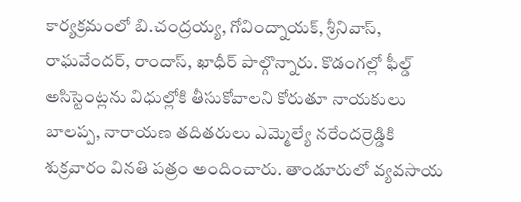కార్యక్రమంలో బి.చంద్రయ్య, గోవింద్నాయక్, శ్రీనివాస్, రాఘవేందర్, రాందాస్, ఖాధీర్ పాల్గొన్నారు. కొడంగల్లో ఫీల్డ్ అసిస్టెంట్లను విధుల్లోకి తీసుకోవాలని కోరుతూ నాయకులు బాలప్ప, నారాయణ తదితరులు ఎమ్మెల్యే నరేందర్రెడ్డికి శుక్రవారం వినతి పత్రం అందించారు. తాండూరులో వ్యవసాయ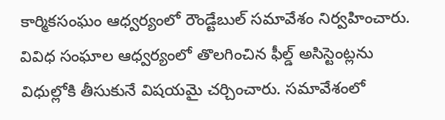కార్మికసంఘం ఆధ్వర్యంలో రౌండ్టేబుల్ సమావేశం నిర్వహించారు. వివిధ సంఘాల ఆధ్వర్యంలో తొలగించిన ఫీల్డ్ అసిస్టెంట్లను విధుల్లోకి తీసుకునే విషయమై చర్చించారు. సమావేశంలో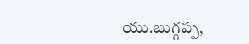యు.బుగ్గప్ప,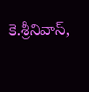కె.శ్రీనివాస్,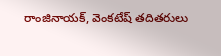రాంజినాయక్, వెంకటేష్ తదితరులు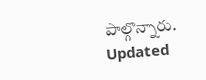పాల్గొన్నారు.
Updated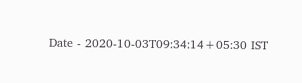Date - 2020-10-03T09:34:14+05:30 IST